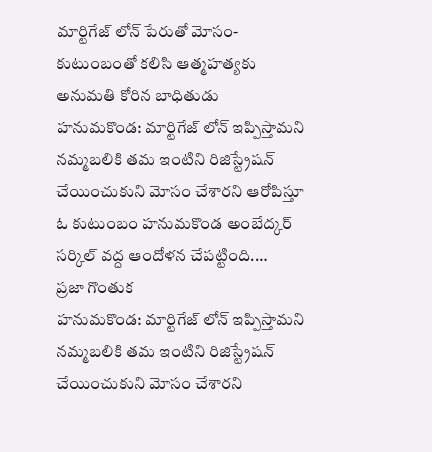మార్టిగేజ్ లోన్ పేరుతో మోసం-కుటుంబంతో కలిసి ఆత్మహత్యకు అనుమతి కోరిన బాధితుడు
హనుమకొండ: మార్టిగేజ్ లోన్ ఇప్పిస్తామని నమ్మబలికి తమ ఇంటిని రిజిస్ట్రేషన్ చేయించుకుని మోసం చేశారని ఆరోపిస్తూ ఓ కుటుంబం హనుమకొండ అంబేద్కర్ సర్కిల్ వద్ద ఆందోళన చేపట్టింది.…
ప్రజా గొంతుక
హనుమకొండ: మార్టిగేజ్ లోన్ ఇప్పిస్తామని నమ్మబలికి తమ ఇంటిని రిజిస్ట్రేషన్ చేయించుకుని మోసం చేశారని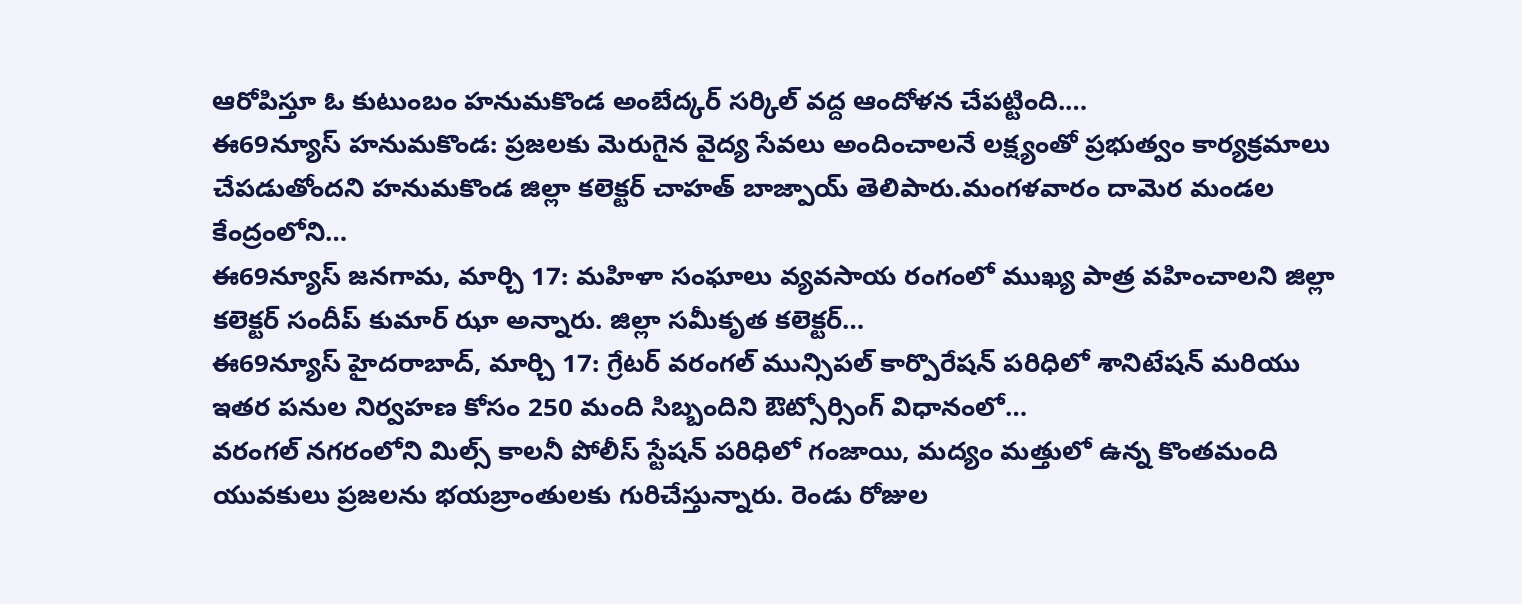ఆరోపిస్తూ ఓ కుటుంబం హనుమకొండ అంబేద్కర్ సర్కిల్ వద్ద ఆందోళన చేపట్టింది.…
ఈ69న్యూస్ హనుమకొండ: ప్రజలకు మెరుగైన వైద్య సేవలు అందించాలనే లక్ష్యంతో ప్రభుత్వం కార్యక్రమాలు చేపడుతోందని హనుమకొండ జిల్లా కలెక్టర్ చాహత్ బాజ్పాయ్ తెలిపారు.మంగళవారం దామెర మండల కేంద్రంలోని…
ఈ69న్యూస్ జనగామ, మార్చి 17: మహిళా సంఘాలు వ్యవసాయ రంగంలో ముఖ్య పాత్ర వహించాలని జిల్లా కలెక్టర్ సందీప్ కుమార్ ఝా అన్నారు. జిల్లా సమీకృత కలెక్టర్…
ఈ69న్యూస్ హైదరాబాద్, మార్చి 17: గ్రేటర్ వరంగల్ మున్సిపల్ కార్పొరేషన్ పరిధిలో శానిటేషన్ మరియు ఇతర పనుల నిర్వహణ కోసం 250 మంది సిబ్బందిని ఔట్సోర్సింగ్ విధానంలో…
వరంగల్ నగరంలోని మిల్స్ కాలనీ పోలీస్ స్టేషన్ పరిధిలో గంజాయి, మద్యం మత్తులో ఉన్న కొంతమంది యువకులు ప్రజలను భయబ్రాంతులకు గురిచేస్తున్నారు. రెండు రోజుల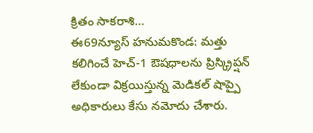క్రితం సాకరాశి…
ఈ69న్యూస్ హనుమకొండ: మత్తు కలిగించే హెచ్-1 ఔషధాలను ప్రిస్క్రిప్షన్ లేకుండా విక్రయిస్తున్న మెడికల్ షాప్పై అధికారులు కేసు నమోదు చేశారు.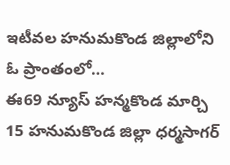ఇటీవల హనుమకొండ జిల్లాలోని ఓ ప్రాంతంలో…
ఈ69 న్యూస్ హన్మకొండ మార్చి 15 హనుమకొండ జిల్లా ధర్మసాగర్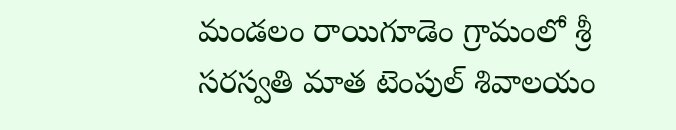మండలం రాయిగూడెం గ్రామంలో శ్రీ సరస్వతి మాత టెంపుల్ శివాలయం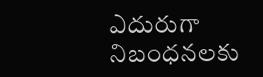ఎదురుగా నిబంధనలకు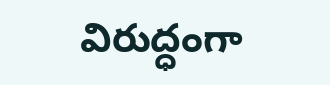విరుద్ధంగా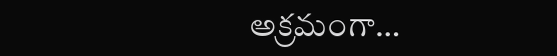అక్రమంగా…